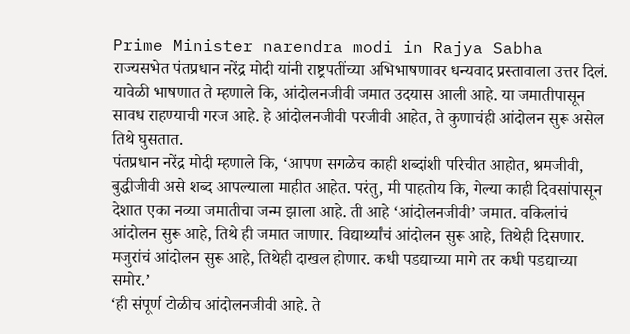Prime Minister narendra modi in Rajya Sabha
राज्यसभेत पंतप्रधान नरेंद्र मोदी यांनी राष्ट्रपतींच्या अभिभाषणावर धन्यवाद प्रस्तावाला उत्तर दिलं. यावेळी भाषणात ते म्हणाले कि, आंदोलनजीवी जमात उदयास आली आहे. या जमातीपासून सावध राहण्याची गरज आहे. हे आंदोलनजीवी परजीवी आहेत, ते कुणाचंही आंदोलन सुरू असेल तिथे घुसतात.
पंतप्रधान नरेंद्र मोदी म्हणाले कि, ‘आपण सगळेच काही शब्दांशी परिचीत आहोत, श्रमजीवी, बुद्धीजीवी असे शब्द आपल्याला माहीत आहेत. परंतु, मी पाहतोय कि, गेल्या काही दिवसांपासून देशात एका नव्या जमातीचा जन्म झाला आहे. ती आहे ‘आंदोलनजीवी’ जमात. वकिलांचं आंदोलन सुरू आहे, तिथे ही जमात जाणार. विद्यार्थ्यांचं आंदोलन सुरू आहे, तिथेही दिसणार. मजुरांचं आंदोलन सुरू आहे, तिथेही दाखल होणार. कधी पडद्याच्या मागे तर कधी पडद्याच्या समोर.’
‘ही संपूर्ण टोळीच आंदोलनजीवी आहे. ते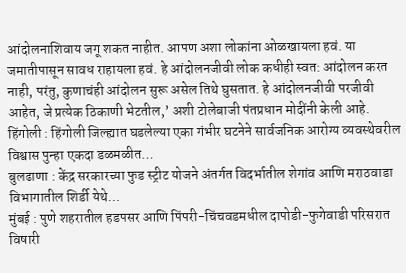आंदोलनाशिवाय जगू शकत नाहीत. आपण अशा लोकांना ओळखायला हवं. या जमातीपासून सावध राहायला हवं. हे आंदोलनजीवी लोक कधीही स्वत: आंदोलन करत नाही, परंतु, कुणाचंही आंदोलन सुरू असेल तिथे घुसतात. हे आंदोलनजीवी परजीवी आहेत, जे प्रत्येक ठिकाणी भेटतील,’ अशी टोलेबाजी पंतप्रधान मोदींनी केली आहे.
हिंगोली : हिंगोली जिल्ह्यात घडलेल्या एका गंभीर घटनेने सार्वजनिक आरोग्य व्यवस्थेवरील विश्वास पुन्हा एकदा डळमळीत…
बुलढाणा : केंद्र सरकारच्या फुड स्ट्रीट योजने अंतर्गत विदर्भातील शेगांव आणि मराठवाडा विभागातील शिर्डी येथे…
मुंबई : पुणे शहरातील हडपसर आणि पिंपरी-चिंचवडमधील दापोडी-फुगेवाडी परिसरात विषारी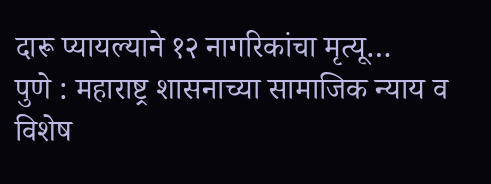दारू प्यायल्याने १२ नागरिकांचा मृत्यू…
पुणे : महाराष्ट्र शासनाच्या सामाजिक न्याय व विशेष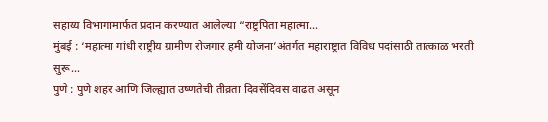सहाय्य विभागामार्फत प्रदान करण्यात आलेल्या “राष्ट्रपिता महात्मा…
मुंबई : ‘महात्मा गांधी राष्ट्रीय ग्रामीण रोजगार हमी योजना’अंतर्गत महाराष्ट्रात विविध पदांसाठी तात्काळ भरती सुरू…
पुणे : पुणे शहर आणि जिल्ह्यात उष्णतेची तीव्रता दिवसेंदिवस वाढत असून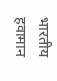भारतीय हवामान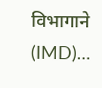विभागाने (IMD)…